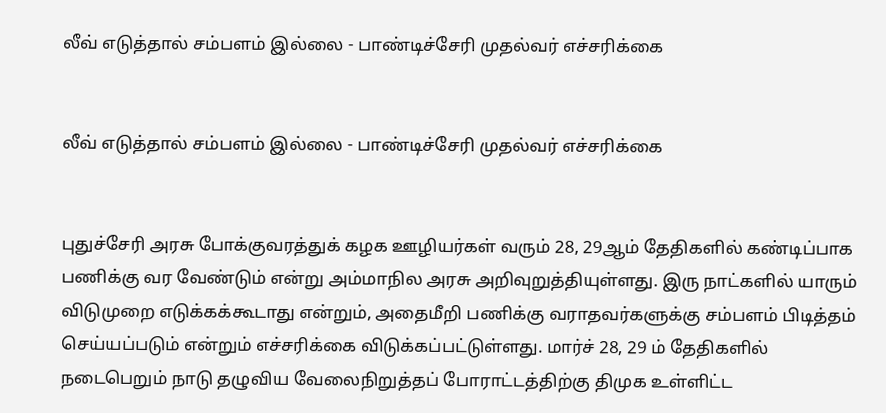லீவ் எடுத்தால் சம்பளம் இல்லை - பாண்டிச்சேரி முதல்வர் எச்சரிக்கை


லீவ் எடுத்தால் சம்பளம் இல்லை - பாண்டிச்சேரி முதல்வர் எச்சரிக்கை


புதுச்சேரி அரசு போக்குவரத்துக் கழக ஊழியர்கள் வரும் 28, 29ஆம் தேதிகளில் கண்டிப்பாக பணிக்கு வர வேண்டும் என்று அம்மாநில அரசு அறிவுறுத்தியுள்ளது. இரு நாட்களில் யாரும் விடுமுறை எடுக்கக்கூடாது என்றும், அதைமீறி பணிக்கு வராதவர்களுக்கு சம்பளம் பிடித்தம் செய்யப்படும் என்றும் எச்சரிக்கை விடுக்கப்பட்டுள்ளது. மார்ச் 28, 29 ம் தேதிகளில் நடைபெறும் நாடு தழுவிய வேலைநிறுத்தப் போராட்டத்திற்கு திமுக உள்ளிட்ட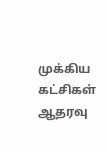முக்கிய கட்சிகள் ஆதரவு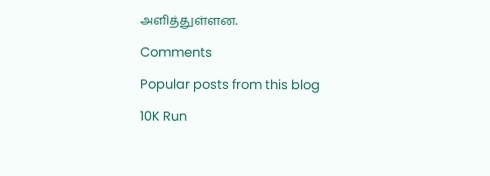அளித்துள்ளன.

Comments

Popular posts from this blog

10K Run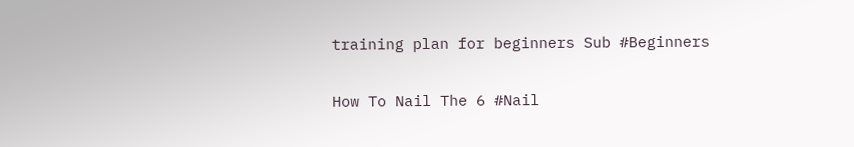training plan for beginners Sub #Beginners

How To Nail The 6 #Nail